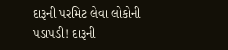દારૂની પરમિટ લેવા લોકોની પડાપડી! દારૂની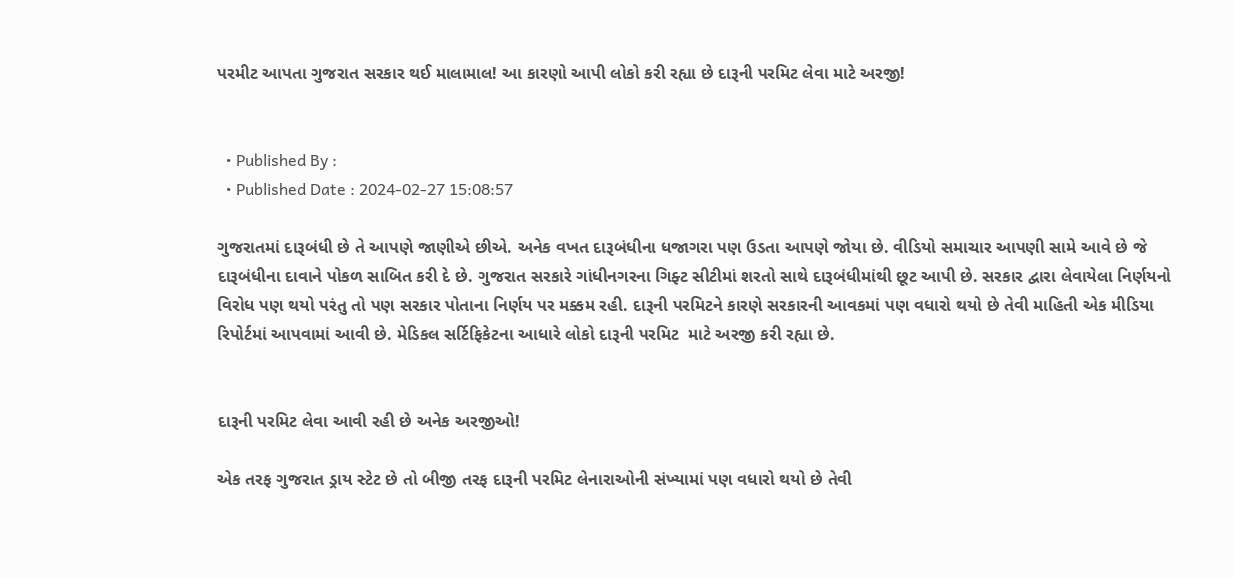પરમીટ આપતા ગુજરાત સરકાર થઈ માલામાલ! આ કારણો આપી લોકો કરી રહ્યા છે દારૂની પરમિટ લેવા માટે અરજી!


  • Published By :
  • Published Date : 2024-02-27 15:08:57

ગુજરાતમાં દારૂબંધી છે તે આપણે જાણીએ છીએ. અનેક વખત દારૂબંધીના ધજાગરા પણ ઉડતા આપણે જોયા છે. વીડિયો સમાચાર આપણી સામે આવે છે જે દારૂબંધીના દાવાને પોકળ સાબિત કરી દે છે. ગુજરાત સરકારે ગાંધીનગરના ગિફ્ટ સીટીમાં શરતો સાથે દારૂબંધીમાંથી છૂટ આપી છે. સરકાર દ્વારા લેવાયેલા નિર્ણયનો વિરોધ પણ થયો પરંતુ તો પણ સરકાર પોતાના નિર્ણય પર મક્કમ રહી. દારૂની પરમિટને કારણે સરકારની આવકમાં પણ વધારો થયો છે તેવી માહિતી એક મીડિયા રિપોર્ટમાં આપવામાં આવી છે. મેડિકલ સર્ટિફિકેટના આધારે લોકો દારૂની પરમિટ  માટે અરજી કરી રહ્યા છે.


દારૂની પરમિટ લેવા આવી રહી છે અનેક અરજીઓ!

એક તરફ ગુજરાત ડ્રાય સ્ટેટ છે તો બીજી તરફ દારૂની પરમિટ લેનારાઓની સંખ્યામાં પણ વધારો થયો છે તેવી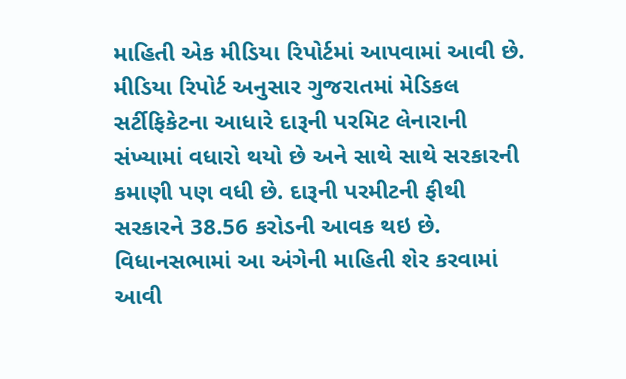માહિતી એક મીડિયા રિપોર્ટમાં આપવામાં આવી છે. મીડિયા રિપોર્ટ અનુસાર ગુજરાતમાં મેડિકલ સર્ટીફિકેટના આધારે દારૂની પરમિટ લેનારાની સંખ્યામાં વધારો થયો છે અને સાથે સાથે સરકારની કમાણી પણ વધી છે. દારૂની પરમીટની ફીથી સરકારને 38.56 કરોડની આવક થઇ છે. વિધાનસભામાં આ અંગેની માહિતી શેર કરવામાં આવી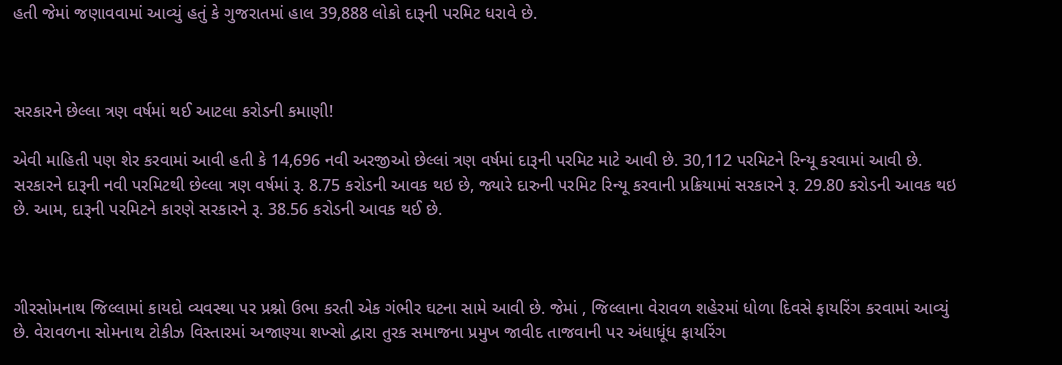હતી જેમાં જણાવવામાં આવ્યું હતું કે ગુજરાતમાં હાલ 39,888 લોકો દારૂની પરમિટ ધરાવે છે.



સરકારને છેલ્લા ત્રણ વર્ષમાં થઈ આટલા કરોડની કમાણી!

એવી માહિતી પણ શેર કરવામાં આવી હતી કે 14,696 નવી અરજીઓ છેલ્લાં ત્રણ વર્ષમાં દારૂની પરમિટ માટે આવી છે. 30,112 પરમિટને રિન્યૂ કરવામાં આવી છે. સરકારને દારૂની નવી પરમિટથી છેલ્લા ત્રણ વર્ષમાં રૂ. 8.75 કરોડની આવક થઇ છે, જ્યારે દારુની પરમિટ રિન્યૂ કરવાની પ્રક્રિયામાં સરકારને રૂ. 29.80 કરોડની આવક થઇ છે. આમ, દારૂની પરમિટને કારણે સરકારને રૂ. 38.56 કરોડની આવક થઈ છે.



ગીરસોમનાથ જિલ્લામાં કાયદો વ્યવસ્થા પર પ્રશ્નો ઉભા કરતી એક ગંભીર ઘટના સામે આવી છે. જેમાં , જિલ્લાના વેરાવળ શહેરમાં ધોળા દિવસે ફાયરિંગ કરવામાં આવ્યું છે. વેરાવળના સોમનાથ ટોકીઝ વિસ્તારમાં અજાણ્યા શખ્સો દ્વારા તુરક સમાજના પ્રમુખ જાવીદ તાજવાની પર અંધાધૂંધ ફાયરિંગ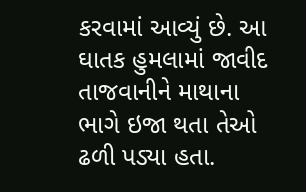કરવામાં આવ્યું છે. આ ઘાતક હુમલામાં જાવીદ તાજવાનીને માથાના ભાગે ઇજા થતા તેઓ ઢળી પડ્યા હતા.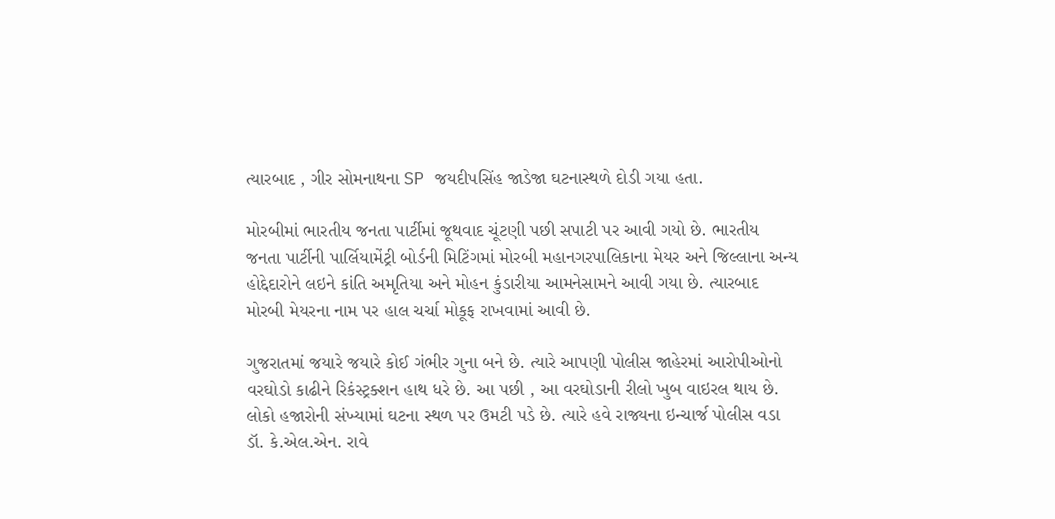ત્યારબાદ , ગીર સોમનાથના SP જયદીપસિંહ જાડેજા ઘટનાસ્થળે દોડી ગયા હતા.

મોરબીમાં ભારતીય જનતા પાર્ટીમાં જૂથવાદ ચૂંટણી પછી સપાટી પર આવી ગયો છે. ભારતીય જનતા પાર્ટીની પાર્લિયામેંટ્રી બોર્ડની મિટિંગમાં મોરબી મહાનગરપાલિકાના મેયર અને જિલ્લાના અન્ય હોદ્દેદારોને લઇને કાંતિ અમૃતિયા અને મોહન કુંડારીયા આમનેસામને આવી ગયા છે. ત્યારબાદ મોરબી મેયરના નામ પર હાલ ચર્ચા મોકૂફ રાખવામાં આવી છે.

ગુજરાતમાં જયારે જયારે કોઈ ગંભીર ગુના બને છે. ત્યારે આપણી પોલીસ જાહેરમાં આરોપીઓનો વરઘોડો કાઢીને રિકંસ્ટ્રક્શન હાથ ધરે છે. આ પછી , આ વરઘોડાની રીલો ખુબ વાઇરલ થાય છે. લોકો હજારોની સંખ્યામાં ઘટના સ્થળ પર ઉમટી પડે છે. ત્યારે હવે રાજ્યના ઇન્ચાર્જ પોલીસ વડા ડૉ. કે.એલ.એન. રાવે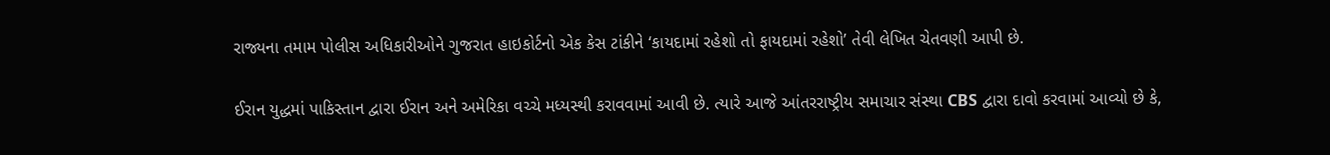રાજ્યના તમામ પોલીસ અધિકારીઓને ગુજરાત હાઇકોર્ટનો એક કેસ ટાંકીને ‘કાયદામાં રહેશો તો ફાયદામાં રહેશો’ તેવી લેખિત ચેતવણી આપી છે.

ઈરાન યુદ્ધમાં પાકિસ્તાન દ્વારા ઈરાન અને અમેરિકા વચ્ચે મધ્યસ્થી કરાવવામાં આવી છે. ત્યારે આજે આંતરરાષ્ટ્રીય સમાચાર સંસ્થા CBS દ્વારા દાવો કરવામાં આવ્યો છે કે,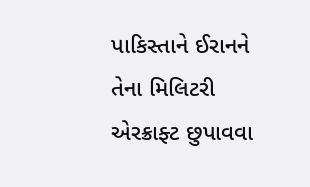પાકિસ્તાને ઈરાનને તેના મિલિટરી એરક્રાફ્ટ છુપાવવા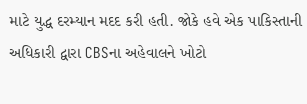માટે યુદ્ધ દરમ્યાન મદદ કરી હતી. જોકે હવે એક પાકિસ્તાની અધિકારી દ્વારા CBSના અહેવાલને ખોટો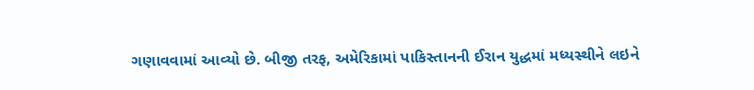ગણાવવામાં આવ્યો છે. બીજી તરફ, અમેરિકામાં પાકિસ્તાનની ઈરાન યુદ્ધમાં મધ્યસ્થીને લઇને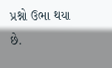પ્રશ્નો ઉભા થયા છે.